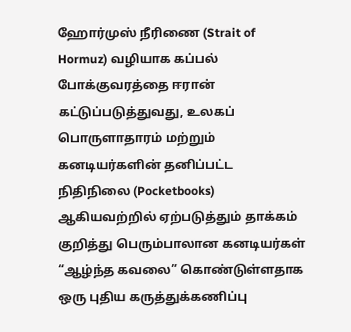ஹோர்முஸ் நீரிணை (Strait of Hormuz) வழியாக கப்பல் போக்குவரத்தை ஈரான் கட்டுப்படுத்துவது, உலகப் பொருளாதாரம் மற்றும் கனடியர்களின் தனிப்பட்ட நிதிநிலை (Pocketbooks) ஆகியவற்றில் ஏற்படுத்தும் தாக்கம் குறித்து பெரும்பாலான கனடியர்கள் “ஆழ்ந்த கவலை” கொண்டுள்ளதாக ஒரு புதிய கருத்துக்கணிப்பு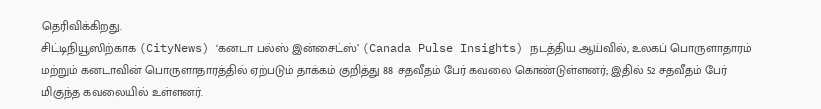தெரிவிக்கிறது.
சிட்டிநியூஸிற்காக (CityNews) ‘கனடா பல்ஸ் இன்சைட்ஸ்’ (Canada Pulse Insights) நடத்திய ஆய்வில், உலகப் பொருளாதாரம் மற்றும் கனடாவின் பொருளாதாரத்தில் ஏற்படும் தாக்கம் குறித்து 88 சதவீதம் பேர் கவலை கொண்டுள்ளனர்; இதில் 52 சதவீதம் பேர் மிகுந்த கவலையில் உள்ளனர்.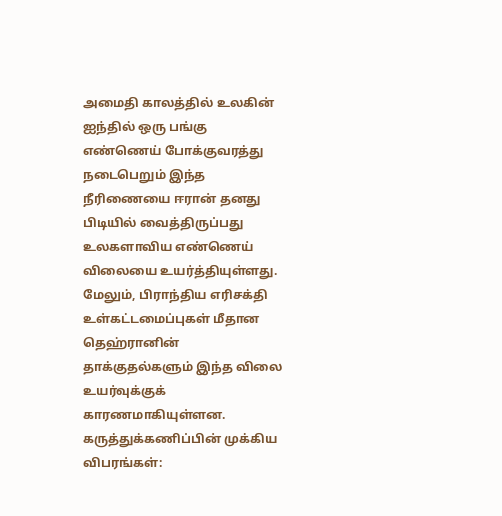அமைதி காலத்தில் உலகின் ஐந்தில் ஒரு பங்கு எண்ணெய் போக்குவரத்து நடைபெறும் இந்த நீரிணையை ஈரான் தனது பிடியில் வைத்திருப்பது உலகளாவிய எண்ணெய் விலையை உயர்த்தியுள்ளது. மேலும், பிராந்திய எரிசக்தி உள்கட்டமைப்புகள் மீதான தெஹ்ரானின் தாக்குதல்களும் இந்த விலை உயர்வுக்குக் காரணமாகியுள்ளன.
கருத்துக்கணிப்பின் முக்கிய விபரங்கள்: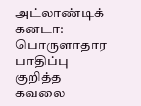அட்லாண்டிக் கனடா: பொருளாதார பாதிப்பு குறித்த கவலை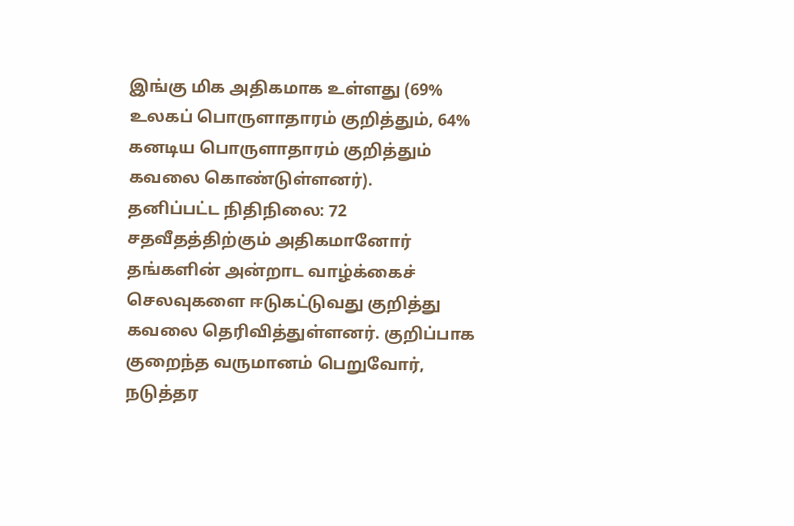இங்கு மிக அதிகமாக உள்ளது (69% உலகப் பொருளாதாரம் குறித்தும், 64% கனடிய பொருளாதாரம் குறித்தும் கவலை கொண்டுள்ளனர்).
தனிப்பட்ட நிதிநிலை: 72 சதவீதத்திற்கும் அதிகமானோர் தங்களின் அன்றாட வாழ்க்கைச் செலவுகளை ஈடுகட்டுவது குறித்து கவலை தெரிவித்துள்ளனர். குறிப்பாக குறைந்த வருமானம் பெறுவோர், நடுத்தர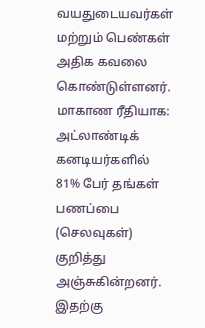வயதுடையவர்கள் மற்றும் பெண்கள் அதிக கவலை கொண்டுள்ளனர்.
மாகாண ரீதியாக: அட்லாண்டிக் கனடியர்களில் 81% பேர் தங்கள் பணப்பை (செலவுகள்) குறித்து அஞ்சுகின்றனர். இதற்கு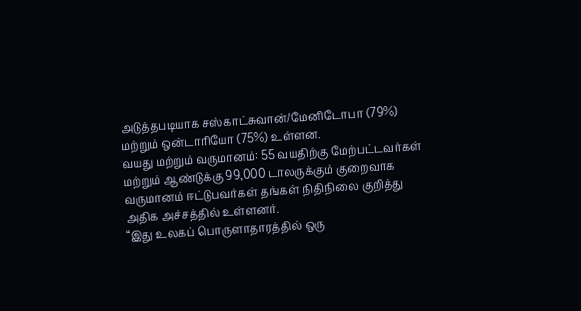அடுத்தபடியாக சஸ்காட்சுவான்/மேனிடோபா (79%) மற்றும் ஒன்டாரியோ (75%) உள்ளன.
வயது மற்றும் வருமானம்: 55 வயதிற்கு மேற்பட்டவர்கள் மற்றும் ஆண்டுக்கு 99,000 டாலருக்கும் குறைவாக வருமானம் ஈட்டுபவர்கள் தங்கள் நிதிநிலை குறித்து அதிக அச்சத்தில் உள்ளனர்.
“இது உலகப் பொருளாதாரத்தில் ஒரு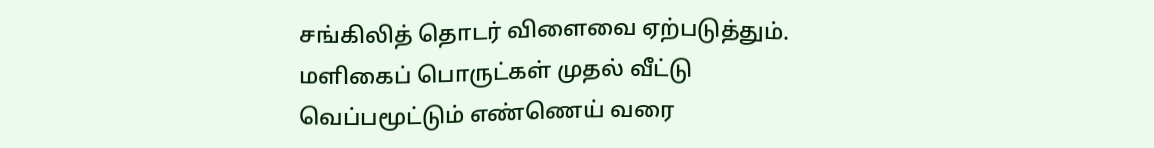சங்கிலித் தொடர் விளைவை ஏற்படுத்தும். மளிகைப் பொருட்கள் முதல் வீட்டு வெப்பமூட்டும் எண்ணெய் வரை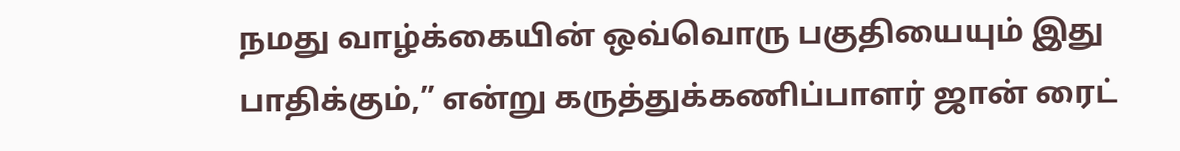நமது வாழ்க்கையின் ஒவ்வொரு பகுதியையும் இது பாதிக்கும்,” என்று கருத்துக்கணிப்பாளர் ஜான் ரைட்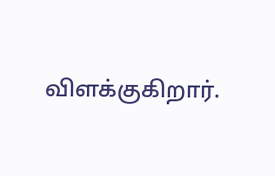விளக்குகிறார்.